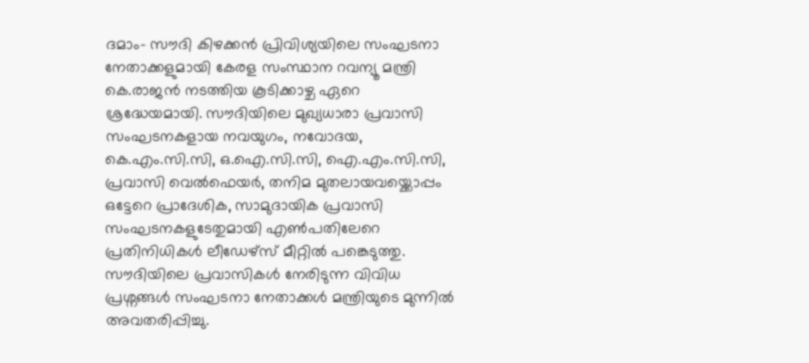ദമാം- സൗദി കിഴക്കൻ പ്രിവിശ്യയിലെ സംഘടനാ നേതാക്കളുമായി കേരള സംസ്ഥാന റവന്യൂ മന്ത്രി കെ.രാജൻ നടത്തിയ കൂടിക്കാഴ്ച ഏറെ ശ്രദ്ധേയമായി. സൗദിയിലെ മുഖ്യധാരാ പ്രവാസി സംഘടനകളായ നവയുഗം, നവോദയ, കെ.എം.സി.സി, ഒ.ഐ.സി.സി, ഐ.എം.സി.സി, പ്രവാസി വെൽഫെയർ, തനിമ മുതലായവയ്ക്കൊപ്പം ഒട്ടേറെ പ്രാദേശിക, സാമുദായിക പ്രവാസി സംഘടനകളുടേതുമായി എൺപതിലേറെ പ്രതിനിധികൾ ലീഡേഴ്സ് മീറ്റിൽ പങ്കെടുത്തു.
സൗദിയിലെ പ്രവാസികൾ നേരിടുന്ന വിവിധ പ്രശ്നങ്ങൾ സംഘടനാ നേതാക്കൾ മന്ത്രിയുടെ മുന്നിൽ അവതരിപ്പിച്ചു.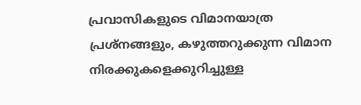പ്രവാസികളുടെ വിമാനയാത്ര പ്രശ്നങ്ങളും, കഴുത്തറുക്കുന്ന വിമാന നിരക്കുകളെക്കുറിച്ചുള്ള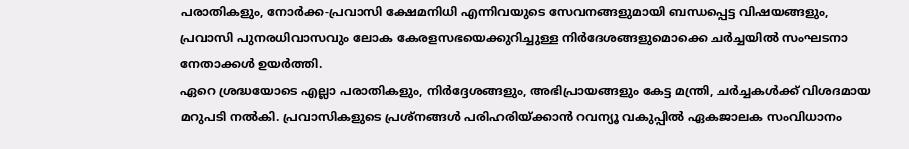പരാതികളും, നോർക്ക-പ്രവാസി ക്ഷേമനിധി എന്നിവയുടെ സേവനങ്ങളുമായി ബന്ധപ്പെട്ട വിഷയങ്ങളും, പ്രവാസി പുനരധിവാസവും ലോക കേരളസഭയെക്കുറിച്ചുള്ള നിർദേശങ്ങളുമൊക്കെ ചർച്ചയിൽ സംഘടനാ നേതാക്കൾ ഉയർത്തി.
ഏറെ ശ്രദ്ധയോടെ എല്ലാ പരാതികളും, നിർദ്ദേശങ്ങളും, അഭിപ്രായങ്ങളും കേട്ട മന്ത്രി, ചർച്ചകൾക്ക് വിശദമായ മറുപടി നൽകി. പ്രവാസികളുടെ പ്രശ്നങ്ങൾ പരിഹരിയ്ക്കാൻ റവന്യൂ വകുപ്പിൽ ഏകജാലക സംവിധാനം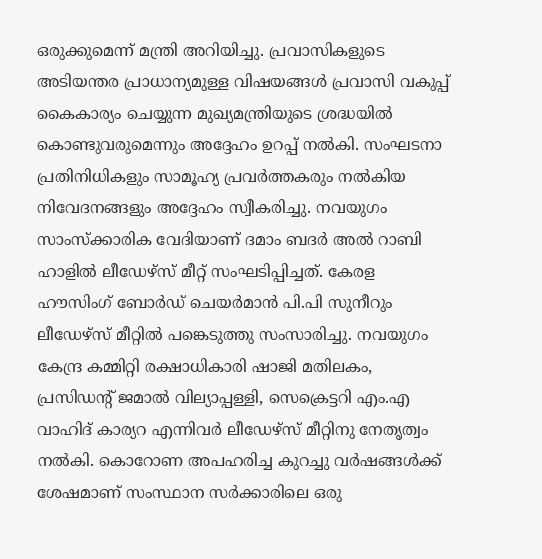ഒരുക്കുമെന്ന് മന്ത്രി അറിയിച്ചു. പ്രവാസികളുടെ അടിയന്തര പ്രാധാന്യമുള്ള വിഷയങ്ങൾ പ്രവാസി വകുപ്പ് കൈകാര്യം ചെയ്യുന്ന മുഖ്യമന്ത്രിയുടെ ശ്രദ്ധയിൽ കൊണ്ടുവരുമെന്നും അദ്ദേഹം ഉറപ്പ് നൽകി. സംഘടനാ പ്രതിനിധികളും സാമൂഹ്യ പ്രവർത്തകരും നൽകിയ നിവേദനങ്ങളും അദ്ദേഹം സ്വീകരിച്ചു. നവയുഗം സാംസ്ക്കാരിക വേദിയാണ് ദമാം ബദർ അൽ റാബി ഹാളിൽ ലീഡേഴ്സ് മീറ്റ് സംഘടിപ്പിച്ചത്. കേരള ഹൗസിംഗ് ബോർഡ് ചെയർമാൻ പി.പി സുനീറും ലീഡേഴ്സ് മീറ്റിൽ പങ്കെടുത്തു സംസാരിച്ചു. നവയുഗം കേന്ദ്ര കമ്മിറ്റി രക്ഷാധികാരി ഷാജി മതിലകം, പ്രസിഡന്റ് ജമാൽ വില്യാപ്പള്ളി, സെക്രെട്ടറി എം.എ വാഹിദ് കാര്യറ എന്നിവർ ലീഡേഴ്സ് മീറ്റിനു നേതൃത്വം നൽകി. കൊറോണ അപഹരിച്ച കുറച്ചു വർഷങ്ങൾക്ക് ശേഷമാണ് സംസ്ഥാന സർക്കാരിലെ ഒരു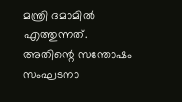മന്ത്രി ദമാമിൽ എത്തുന്നത്. അതിന്റെ സന്തോഷം സംഘടനാ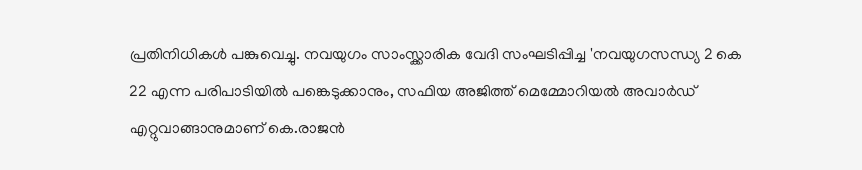പ്രതിനിധികൾ പങ്കുവെച്ചു. നവയുഗം സാംസ്ക്കാരിക വേദി സംഘടിപ്പിച്ച 'നവയുഗസന്ധ്യ 2 കെ 22 എന്ന പരിപാടിയിൽ പങ്കെടുക്കാനും, സഫിയ അജിത്ത് മെമ്മോറിയൽ അവാർഡ് എറ്റുവാങ്ങാനുമാണ് കെ.രാജൻ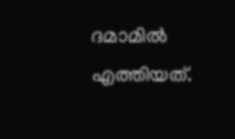ദമാമിൽ എത്തിയത്.